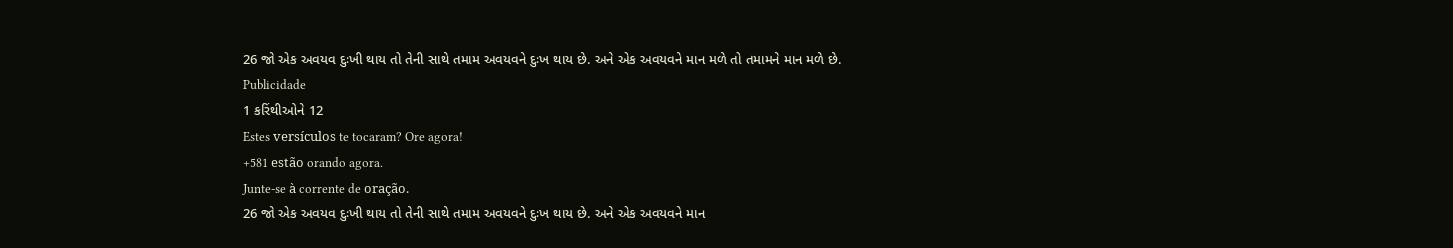26 જો એક અવયવ દુઃખી થાય તો તેની સાથે તમામ અવયવને દુઃખ થાય છે. અને એક અવયવને માન મળે તો તમામને માન મળે છે.
Publicidade
1 કરિંથીઓને 12
Estes versículos te tocaram? Ore agora!
+581 estão orando agora.
Junte-se à corrente de oração.
26 જો એક અવયવ દુઃખી થાય તો તેની સાથે તમામ અવયવને દુઃખ થાય છે. અને એક અવયવને માન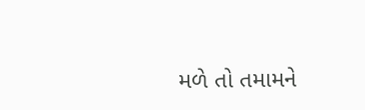મળે તો તમામને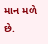માન મળે છે.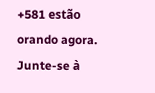+581 estão orando agora.
Junte-se à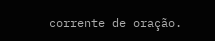corrente de oração.